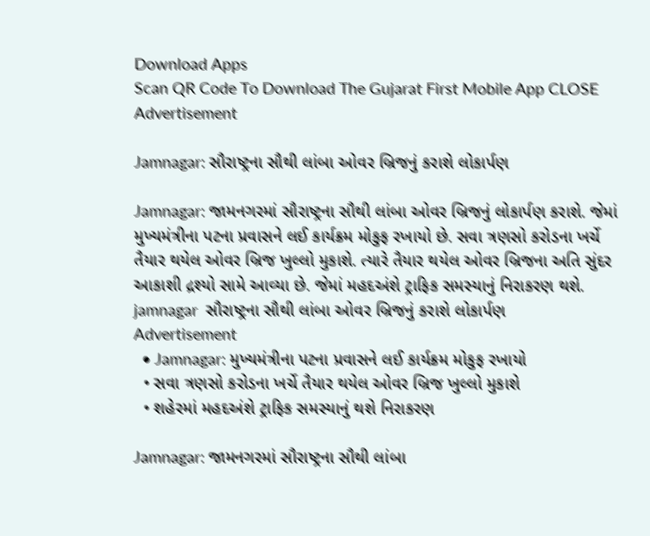Download Apps
Scan QR Code To Download The Gujarat First Mobile App CLOSE
Advertisement

Jamnagar: સૌરાષ્ટ્રના સૌથી લાંબા ઓવર બ્રિજનું કરાશે લોકાર્પણ

Jamnagar: જામનગરમાં સૌરાષ્ટ્રના સૌથી લાંબા ઓવર બ્રિજનું લોકાર્પણ કરાશે. જેમાં મુખ્યમંત્રીના પટના પ્રવાસને લઈ કાર્યક્રમ મોકુફ રખાયો છે. સવા ત્રણસો કરોડના ખર્ચે તૈયાર થયેલ ઓવર બ્રિજ ખુલ્લો મુકાશે. ત્યારે તૈયાર થયેલ ઓવર બ્રિજના અતિ સુંદર આકાશી દ્રશ્યો સામે આવ્યા છે. જેમાં મહદઅંશે ટ્રાફિક સમસ્યાનું નિરાકરણ થશે.
jamnagar  સૌરાષ્ટ્રના સૌથી લાંબા ઓવર બ્રિજનું કરાશે લોકાર્પણ
Advertisement
  • Jamnagar: મુખ્યમંત્રીના પટના પ્રવાસને લઈ કાર્યક્રમ મોકુફ રખાયો
  • સવા ત્રણસો કરોડના ખર્ચે તૈયાર થયેલ ઓવર બ્રિજ ખુલ્લો મુકાશે
  • શહેરમાં મહદઅંશે ટ્રાફિક સમસ્યાનું થશે નિરાકરણ

Jamnagar: જામનગરમાં સૌરાષ્ટ્રના સૌથી લાંબા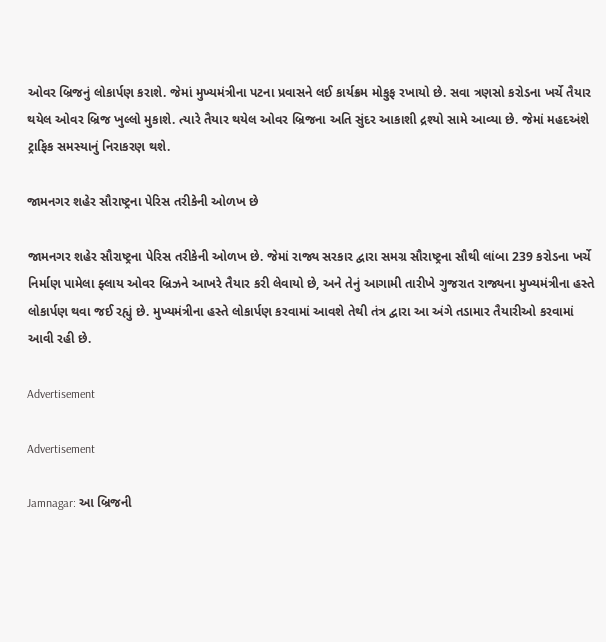ઓવર બ્રિજનું લોકાર્પણ કરાશે. જેમાં મુખ્યમંત્રીના પટના પ્રવાસને લઈ કાર્યક્રમ મોકુફ રખાયો છે. સવા ત્રણસો કરોડના ખર્ચે તૈયાર થયેલ ઓવર બ્રિજ ખુલ્લો મુકાશે. ત્યારે તૈયાર થયેલ ઓવર બ્રિજના અતિ સુંદર આકાશી દ્રશ્યો સામે આવ્યા છે. જેમાં મહદઅંશે ટ્રાફિક સમસ્યાનું નિરાકરણ થશે.

જામનગર શહેર સૌરાષ્ટ્રના પેરિસ તરીકેની ઓળખ છે

જામનગર શહેર સૌરાષ્ટ્રના પેરિસ તરીકેની ઓળખ છે. જેમાં રાજ્ય સરકાર દ્વારા સમગ્ર સૌરાષ્ટ્રના સૌથી લાંબા 239 કરોડના ખર્ચે નિર્માણ પામેલા ફ્લાય ઓવર બ્રિઝને આખરે તૈયાર કરી લેવાયો છે, અને તેનું આગામી તારીખે ગુજરાત રાજ્યના મુખ્યમંત્રીના હસ્તે લોકાર્પણ થવા જઈ રહ્યું છે. મુખ્યમંત્રીના હસ્તે લોકાર્પણ કરવામાં આવશે તેથી તંત્ર દ્વારા આ અંગે તડામાર તૈયારીઓ કરવામાં આવી રહી છે.

Advertisement

Advertisement

Jamnagar: આ બ્રિજની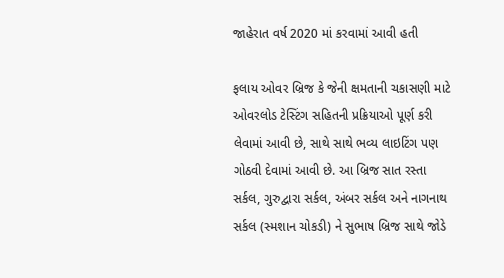જાહેરાત વર્ષ 2020 માં કરવામાં આવી હતી

ફલાય ઓવર બ્રિજ કે જેની ક્ષમતાની ચકાસણી માટે ઓવરલોડ ટેસ્ટિંગ સહિતની પ્રક્રિયાઓ પૂર્ણ કરી લેવામાં આવી છે, સાથે સાથે ભવ્ય લાઇટિંગ પણ ગોઠવી દેવામાં આવી છે. આ બ્રિજ સાત રસ્તા સર્કલ, ગુરુદ્વારા સર્કલ, અંબર સર્કલ અને નાગનાથ સર્કલ (સ્મશાન ચોકડી) ને સુભાષ બ્રિજ સાથે જોડે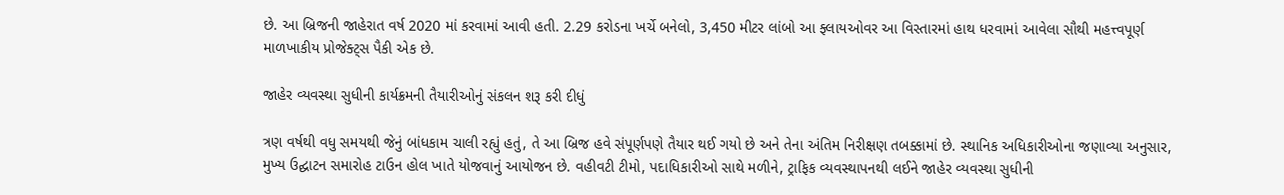છે. આ બ્રિજની જાહેરાત વર્ષ 2020 માં કરવામાં આવી હતી. 2.29 કરોડના ખર્ચે બનેલો, 3,450 મીટર લાંબો આ ફ્લાયઓવર આ વિસ્તારમાં હાથ ધરવામાં આવેલા સૌથી મહત્ત્વપૂર્ણ માળખાકીય પ્રોજેક્ટ્સ પૈકી એક છે.

જાહેર વ્યવસ્થા સુધીની કાર્યક્રમની તૈયારીઓનું સંકલન શરૂ કરી દીધું

ત્રણ વર્ષથી વધુ સમયથી જેનું બાંધકામ ચાલી રહ્યું હતું, તે આ બ્રિજ હવે સંપૂર્ણપણે તૈયાર થઈ ગયો છે અને તેના અંતિમ નિરીક્ષણ તબક્કામાં છે. સ્થાનિક અધિકારીઓના જણાવ્યા અનુસાર, મુખ્ય ઉદ્ઘાટન સમારોહ ટાઉન હોલ ખાતે યોજવાનું આયોજન છે. વહીવટી ટીમો, પદાધિકારીઓ સાથે મળીને, ટ્રાફિક વ્યવસ્થાપનથી લઈને જાહેર વ્યવસ્થા સુધીની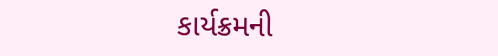કાર્યક્રમની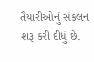તૈયારીઓનું સંકલન શરૂ કરી દીધું છે.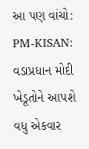આ પણ વાંચો: PM-KISAN: વડાપ્રધાન મોદી ખેડૂતોને આપશે વધુ એકવાર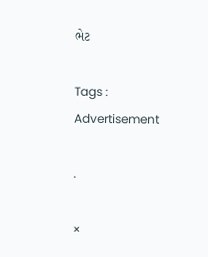ભેટ

Tags :
Advertisement

.

×